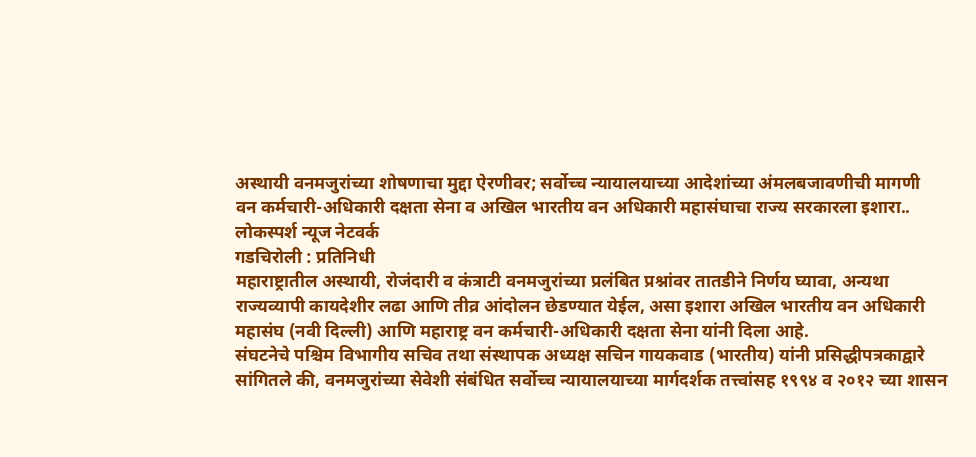अस्थायी वनमजुरांच्या शोषणाचा मुद्दा ऐरणीवर; सर्वोच्च न्यायालयाच्या आदेशांच्या अंमलबजावणीची मागणी
वन कर्मचारी-अधिकारी दक्षता सेना व अखिल भारतीय वन अधिकारी महासंघाचा राज्य सरकारला इशारा..
लोकस्पर्श न्यूज नेटवर्क
गडचिरोली : प्रतिनिधी
महाराष्ट्रातील अस्थायी, रोजंदारी व कंत्राटी वनमजुरांच्या प्रलंबित प्रश्नांवर तातडीने निर्णय घ्यावा, अन्यथा राज्यव्यापी कायदेशीर लढा आणि तीव्र आंदोलन छेडण्यात येईल, असा इशारा अखिल भारतीय वन अधिकारी महासंघ (नवी दिल्ली) आणि महाराष्ट्र वन कर्मचारी-अधिकारी दक्षता सेना यांनी दिला आहे.
संघटनेचे पश्चिम विभागीय सचिव तथा संस्थापक अध्यक्ष सचिन गायकवाड (भारतीय) यांनी प्रसिद्धीपत्रकाद्वारे सांगितले की, वनमजुरांच्या सेवेशी संबंधित सर्वोच्च न्यायालयाच्या मार्गदर्शक तत्त्वांसह १९९४ व २०१२ च्या शासन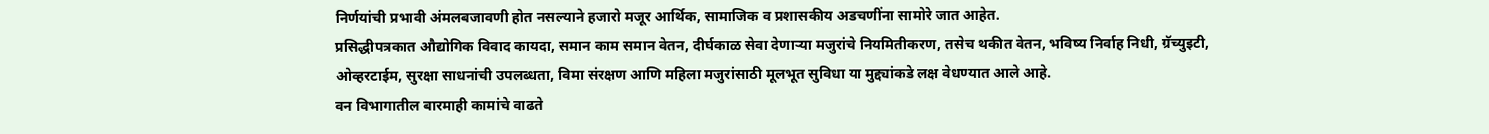निर्णयांची प्रभावी अंमलबजावणी होत नसल्याने हजारो मजूर आर्थिक, सामाजिक व प्रशासकीय अडचणींना सामोरे जात आहेत.
प्रसिद्धीपत्रकात औद्योगिक विवाद कायदा, समान काम समान वेतन, दीर्घकाळ सेवा देणाऱ्या मजुरांचे नियमितीकरण, तसेच थकीत वेतन, भविष्य निर्वाह निधी, ग्रॅच्युइटी, ओव्हरटाईम, सुरक्षा साधनांची उपलब्धता, विमा संरक्षण आणि महिला मजुरांसाठी मूलभूत सुविधा या मुद्द्यांकडे लक्ष वेधण्यात आले आहे.
वन विभागातील बारमाही कामांचे वाढते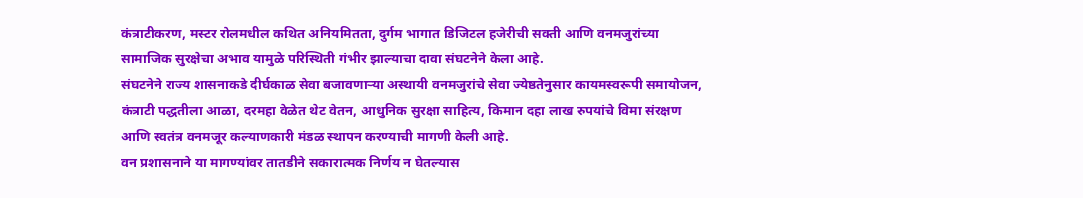कंत्राटीकरण, मस्टर रोलमधील कथित अनियमितता, दुर्गम भागात डिजिटल हजेरीची सक्ती आणि वनमजुरांच्या सामाजिक सुरक्षेचा अभाव यामुळे परिस्थिती गंभीर झाल्याचा दावा संघटनेने केला आहे.
संघटनेने राज्य शासनाकडे दीर्घकाळ सेवा बजावणाऱ्या अस्थायी वनमजुरांचे सेवा ज्येष्ठतेनुसार कायमस्वरूपी समायोजन, कंत्राटी पद्धतीला आळा, दरमहा वेळेत थेट वेतन, आधुनिक सुरक्षा साहित्य, किमान दहा लाख रुपयांचे विमा संरक्षण आणि स्वतंत्र वनमजूर कल्याणकारी मंडळ स्थापन करण्याची मागणी केली आहे.
वन प्रशासनाने या मागण्यांवर तातडीने सकारात्मक निर्णय न घेतल्यास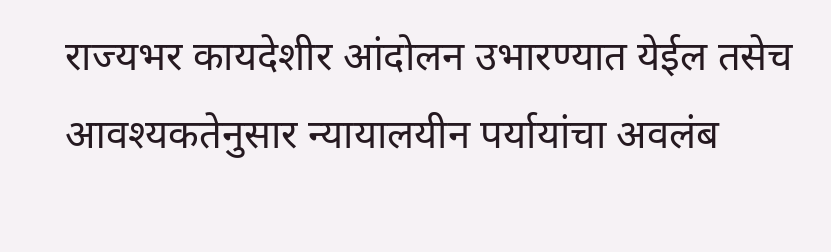राज्यभर कायदेशीर आंदोलन उभारण्यात येईल तसेच आवश्यकतेनुसार न्यायालयीन पर्यायांचा अवलंब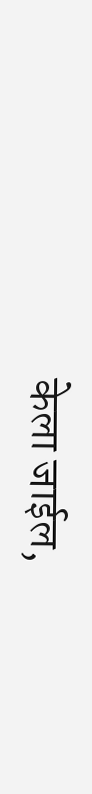केला जाईल,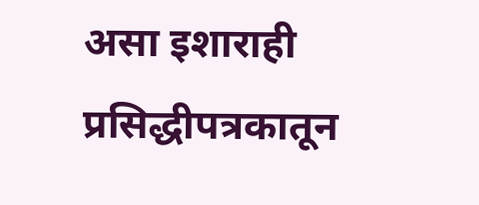असा इशाराही प्रसिद्धीपत्रकातून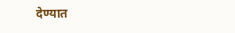देण्यात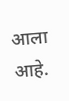आला आहे.